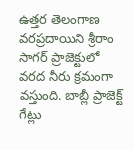ఉత్తర తెలంగాణ వరప్రదాయిని శ్రీరాం సాగర్ ప్రాజెక్టులో వరద నీరు క్రమంగా వస్తుంది. బాబ్లీ ప్రాజెక్ట్ గేట్లు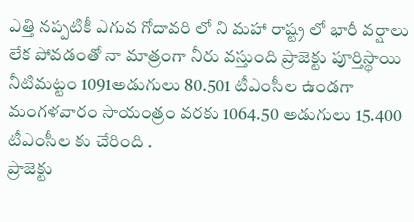ఎత్తి నప్పటికీ ఎగువ గోదావరి లో ని మహా రాష్ట్ర లో భారీ వర్షాలు లేక పోవడంతో నా మాత్రంగా నీరు వస్తుంది ప్రాజెక్టు పూర్తిస్థాయి నీటిమట్టం 1091అడుగులు 80.501 టీఎంసీల ఉండగా మంగళవారం సాయంత్రం వరకు 1064.50 అడుగులు 15.400 టీఎంసీల కు చేరింది .
ప్రాజెక్టు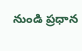నుండి ప్రధాన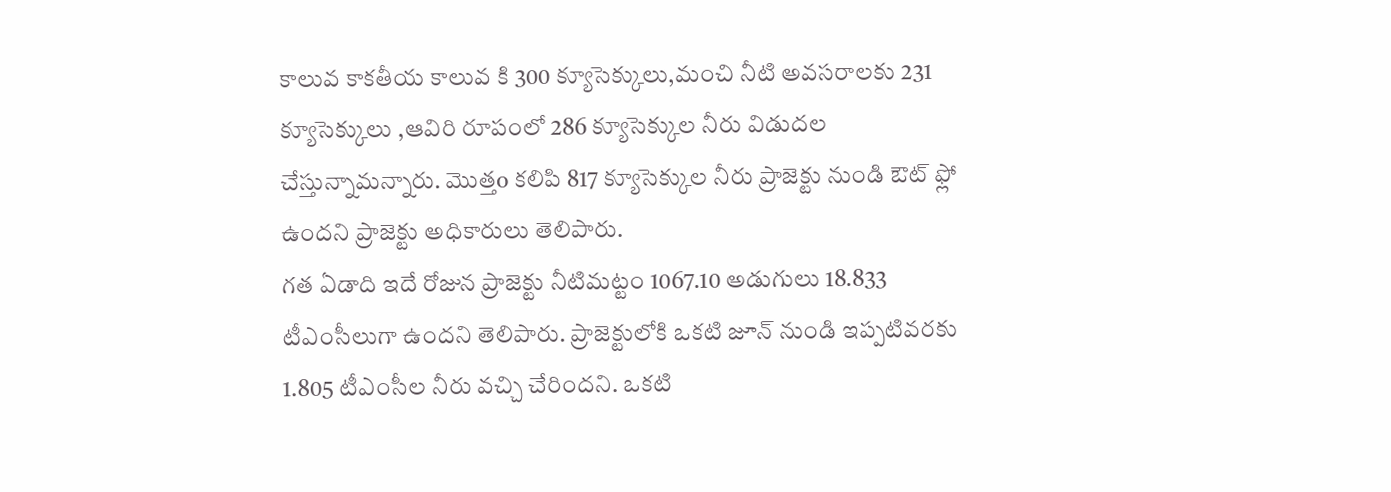కాలువ కాకతీయ కాలువ కి 300 క్యూసెక్కులు,మంచి నీటి అవసరాలకు 231 క్యూసెక్కులు ,ఆవిరి రూపంలో 286 క్యూసెక్కుల నీరు విడుదల చేస్తున్నామన్నారు. మొత్తo కలిపి 817 క్యూసెక్కుల నీరు ప్రాజెక్టు నుండి ఔట్ ఫ్లో ఉందని ప్రాజెక్టు అధికారులు తెలిపారు.
గత ఏడాది ఇదే రోజున ప్రాజెక్టు నీటిమట్టం 1067.10 అడుగులు 18.833 టీఎంసీలుగా ఉందని తెలిపారు. ప్రాజెక్టులోకి ఒకటి జూన్ నుండి ఇప్పటివరకు 1.805 టీఎంసీల నీరు వచ్చి చేరిందని. ఒకటి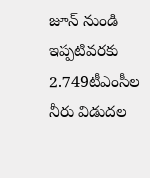జూన్ నుండి ఇప్పటివరకు 2.749టీఎంసీల నీరు విడుదల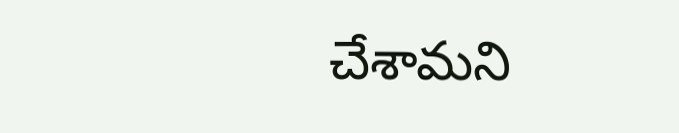చేశామని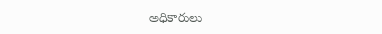అధికారులు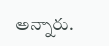అన్నారు.